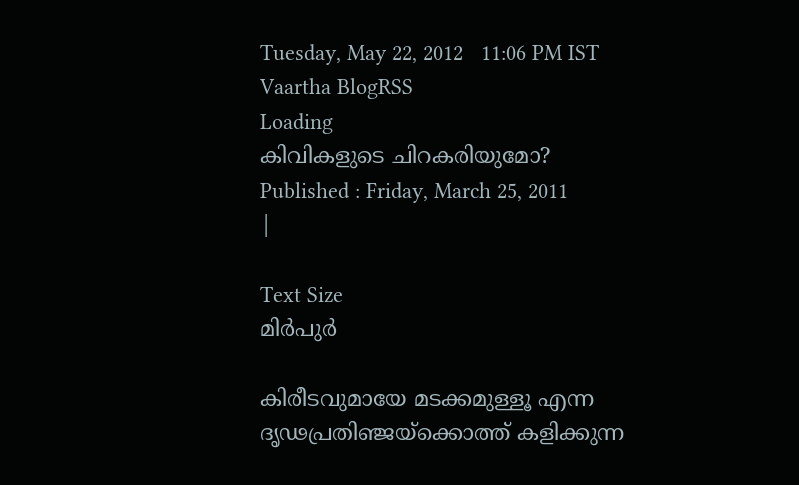Tuesday, May 22, 2012   11:06 PM IST
Vaartha BlogRSS
Loading
കിവികളുടെ ചിറകരിയുമോ?
Published : Friday, March 25, 2011
|

Text Size
മിര്‍പുര്‍

കിരീടവുമായേ മടക്കമുള്ളൂ എന്ന ദൃഢപ്രതിഞ്ജയ്ക്കൊത്ത് കളിക്കുന്ന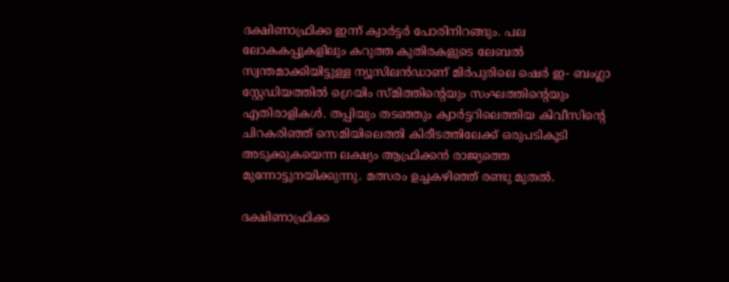ദക്ഷിണാഫ്രിക്ക ഇന്ന് ക്വാര്‍ട്ടര്‍ പോരിനിറങ്ങും. പല ലോകകപ്പുകളിലും കറുത്ത കുതിരകളുടെ ലേബല്‍ സ്വന്തമാക്കിയിട്ടുള്ള ന്യൂസിലന്‍ഡാണ് മിര്‍പുരിലെ ഷെര്‍ ഇ- ബംഗ്ലാ സ്റ്റേഡിയത്തില്‍ ഗ്രെയിം സ്മിത്തിന്‍റെയും സംഘത്തിന്‍റെയും എതിരാളികള്‍. തപ്പിയും തടഞ്ഞും ക്വാര്‍ട്ടറിലെത്തിയ കിവീസിന്‍റെ ചിറകരിഞ്ഞ് സെമിയിലെത്തി കിരീടത്തിലേക്ക് ഒരുപടികൂടി അടുക്കുകയെന്ന ലക്ഷ്യം ആഫ്രിക്കന്‍ രാജ്യത്തെ മുന്നോട്ടുനയിക്കുന്നു. മത്സരം ഉച്ചകഴിഞ്ഞ് രണ്ടു മുതല്‍.

ദക്ഷിണാഫ്രിക്ക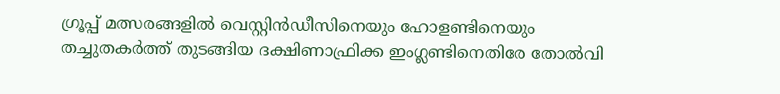ഗ്രൂപ്പ് മത്സരങ്ങളില്‍ വെസ്റ്റിന്‍ഡീസിനെയും ഹോളണ്ടിനെയും തച്ചുതകര്‍ത്ത് തുടങ്ങിയ ദക്ഷിണാഫ്രിക്ക ഇംഗ്ലണ്ടിനെതിരേ തോല്‍വി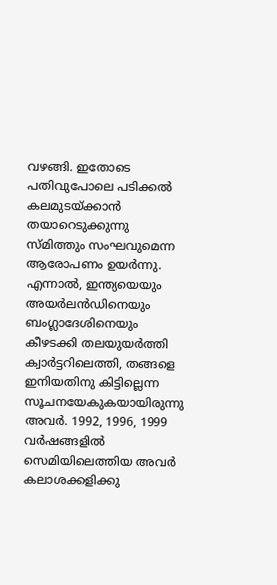വഴങ്ങി. ഇതോടെ പതിവുപോലെ പടിക്കല്‍ കലമുടയ്ക്കാന്‍ തയാറെടുക്കുന്നു സ്മിത്തും സംഘവുമെന്ന ആരോപണം ഉയര്‍ന്നു. എന്നാല്‍, ഇന്ത്യയെയും അയര്‍ലന്‍ഡിനെയും ബംഗ്ലാദേശിനെയും കീഴടക്കി തലയുയര്‍ത്തി ക്വാര്‍ട്ടറിലെത്തി, തങ്ങളെ ഇനിയതിനു കിട്ടില്ലെന്ന സൂചനയേകുകയായിരുന്നു അവര്‍. 1992, 1996, 1999 വര്‍ഷങ്ങളില്‍ സെമിയിലെത്തിയ അവര്‍ കലാശക്കളിക്കു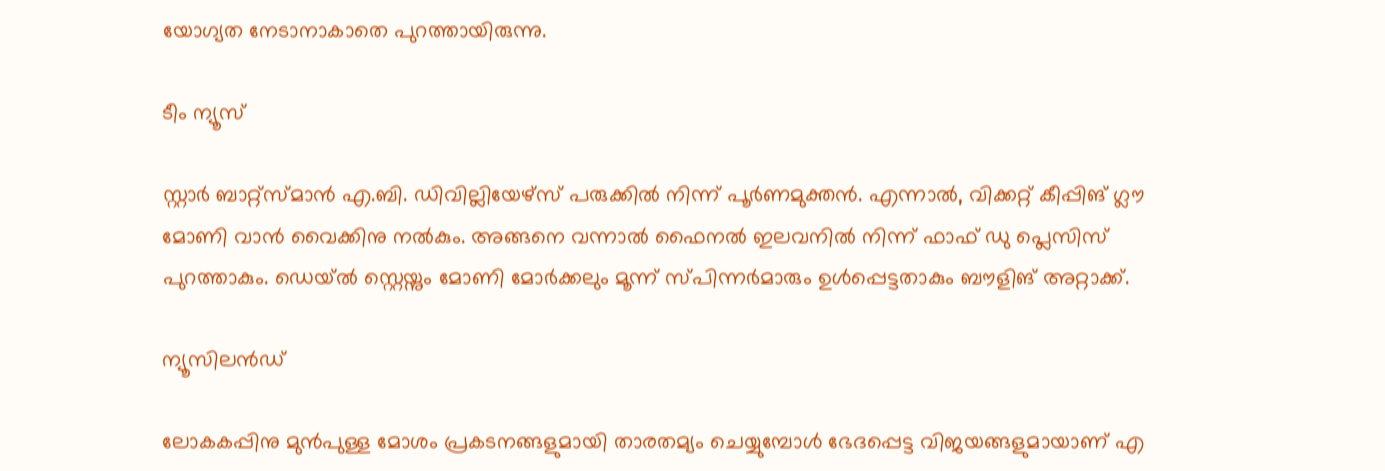യോഗ്യത നേടാനാകാതെ പുറത്തായിരുന്നു.

ടീം ന്യൂസ്

സ്റ്റാര്‍ ബാറ്റ്സ്മാന്‍ എ.ബി. ഡിവില്ലിയേഴ്സ് പരുക്കില്‍ നിന്ന് പൂര്‍ണമുക്തന്‍. എന്നാല്‍, വിക്കറ്റ് കീപ്പിങ് ഗ്ലൗ മോണി വാന്‍ വൈക്കിനു നല്‍കും. അങ്ങനെ വന്നാല്‍ ഫൈനല്‍ ഇലവനില്‍ നിന്ന് ഫാഫ് ഡു പ്ലെസിസ് പുറത്താകും. ഡെയ്ല്‍ സ്റ്റെയ്നും മോണി മോര്‍ക്കലും മൂന്ന് സ്പിന്നര്‍മാരും ഉള്‍പ്പെട്ടതാകും ബൗളിങ് അറ്റാക്ക്.

ന്യൂസിലന്‍ഡ്

ലോകകപ്പിനു മുന്‍പുള്ള മോശം പ്രകടനങ്ങളുമായി താരതമ്യം ചെയ്യുമ്പോള്‍ ഭേദപ്പെട്ട വിജയങ്ങളുമായാണ് എ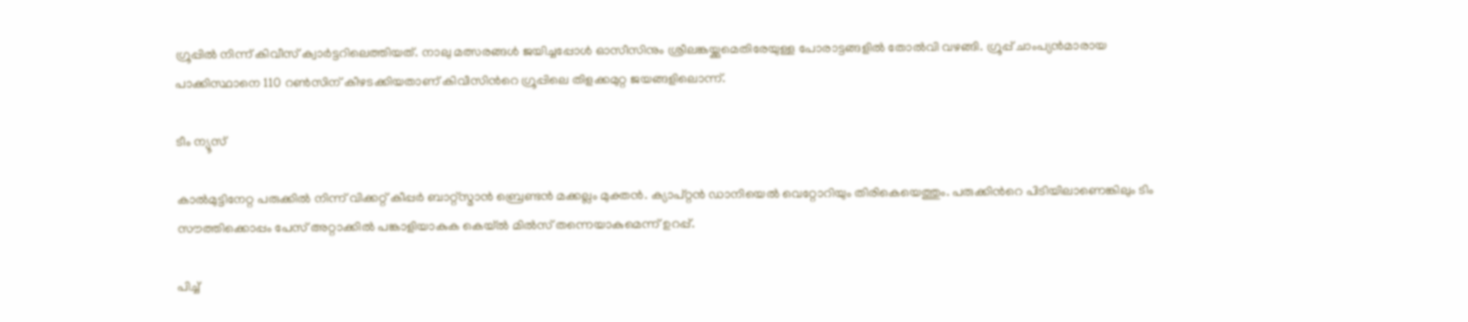ഗ്രൂപ്പില്‍ നിന്ന് കിവീസ് ക്വാര്‍ട്ടറിലെത്തിയത്. നാലു മത്സരങ്ങള്‍ ജയിച്ചപ്പോള്‍ ഓസീസിനും ശ്രീലങ്കയ്ക്കുമെതിരേയുള്ള പോരാട്ടങ്ങളില്‍ തോല്‍വി വഴങ്ങി. ഗ്രൂപ്പ് ചാംപ്യന്‍മാരായ പാക്കിസ്ഥാനെ 110 റണ്‍സിന് കീഴടക്കിയതാണ് കിവീസിന്‍റെ ഗ്രൂപ്പിലെ തിളക്കമുറ്റ ജയങ്ങളിലൊന്ന്.

ടീം ന്യൂസ്

കാല്‍മുട്ടിനേറ്റ പരുക്കില്‍ നിന്ന് വിക്കറ്റ് കീപ്പര്‍ ബാറ്റ്സ്മാന്‍ ബ്രെണ്ടന്‍ മക്കല്ലം മുക്തന്‍. ക്യാപ്റ്റന്‍ ഡാനിയെല്‍ വെറ്റോറിയും തിരികെയെത്തും. പരുക്കിന്‍റെ പിടിയിലാണെങ്കിലും ടിം സൗത്തിക്കൊപ്പം പേസ് അറ്റാക്കില്‍ പങ്കാളിയാകുക കെയ്ല്‍ മില്‍സ് തന്നെയാകുമെന്ന് ഉറപ്പ്.

പിച്ച്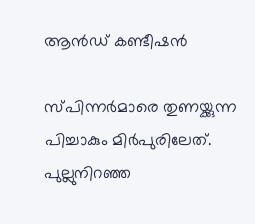ആന്‍ഡ് കണ്ടീഷന്‍

സ്പിന്നര്‍മാരെ തുണയ്ക്കുന്ന പിച്ചാകും മിര്‍പുരിലേത്. പുല്ലുനിറഞ്ഞ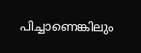പിച്ചാണെങ്കിലും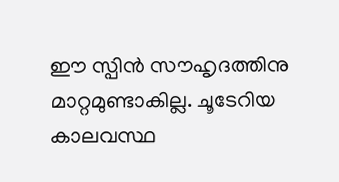ഈ സ്പിന്‍ സൗഹൃദത്തിനു മാറ്റമുണ്ടാകില്ല. ചൂടേറിയ കാലവസ്ഥ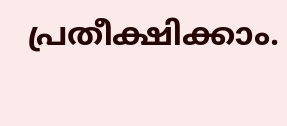പ്രതീക്ഷിക്കാം.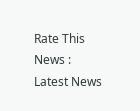Rate This News :
Latest News